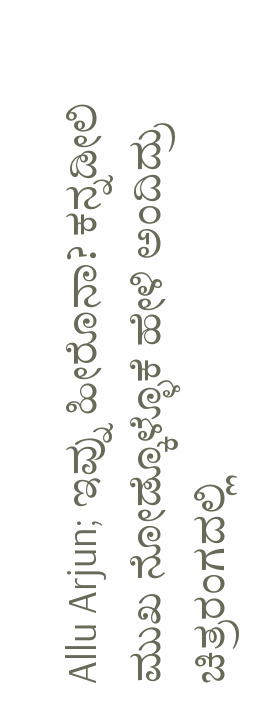Allu Arjun; ಇವ್ನು ಹೀರೊನಾ? ಕನ್ನಡೀಲಿ ಮುಖ ನೋಡ್ಕೊಳ್ಳೊಕೆ ಹೇಳಿ ಅಂದಿದ್ರು
ಚಿತ್ರರಂಗದಲ್ಲಿ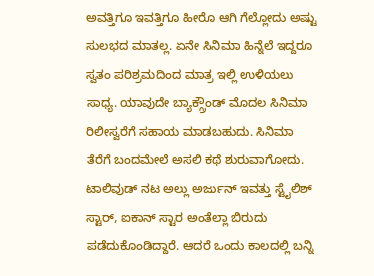ಅವತ್ತಿಗೂ ಇವತ್ತಿಗೂ ಹೀರೊ ಆಗಿ ಗೆಲ್ಲೋದು ಅಷ್ಟು ಸುಲಭದ ಮಾತಲ್ಲ. ಏನೇ ಸಿನಿಮಾ ಹಿನ್ನೆಲೆ ಇದ್ದರೂ ಸ್ವತಂ ಪರಿಶ್ರಮದಿಂದ ಮಾತ್ರ ಇಲ್ಲಿ ಉಳಿಯಲು ಸಾಧ್ಯ. ಯಾವುದೇ ಬ್ಯಾಕ್ಗ್ರೌಂಡ್ ಮೊದಲ ಸಿನಿಮಾ ರಿಲೀಸ್ವರೆಗೆ ಸಹಾಯ ಮಾಡಬಹುದು. ಸಿನಿಮಾ ತೆರೆಗೆ ಬಂದಮೇಲೆ ಅಸಲಿ ಕಥೆ ಶುರುವಾಗೋದು.
ಟಾಲಿವುಡ್ ನಟ ಅಲ್ಲು ಅರ್ಜುನ್ ಇವತ್ತು ಸ್ಟೈಲಿಶ್ ಸ್ಟಾರ್, ಐಕಾನ್ ಸ್ಟಾರ ಅಂತೆಲ್ಲಾ ಬಿರುದು ಪಡೆದುಕೊಂಡಿದ್ದಾರೆ. ಆದರೆ ಒಂದು ಕಾಲದಲ್ಲಿ ಬನ್ನಿ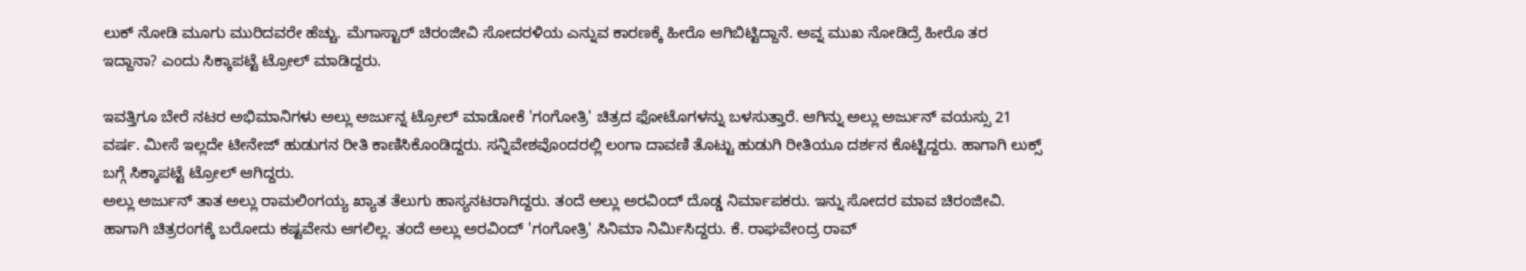ಲುಕ್ ನೋಡಿ ಮೂಗು ಮುರಿದವರೇ ಹೆಚ್ಚು. ಮೆಗಾಸ್ಟಾರ್ ಚಿರಂಜೀವಿ ಸೋದರಳಿಯ ಎನ್ನುವ ಕಾರಣಕ್ಕೆ ಹೀರೊ ಆಗಿಬಿಟ್ಟಿದ್ದಾನೆ. ಅವ್ನ ಮುಖ ನೋಡಿದ್ರೆ ಹೀರೊ ತರ ಇದ್ದಾನಾ? ಎಂದು ಸಿಕ್ಕಾಪಟ್ಟೆ ಟ್ರೋಲ್ ಮಾಡಿದ್ದರು.

ಇವತ್ತಿಗೂ ಬೇರೆ ನಟರ ಅಭಿಮಾನಿಗಳು ಅಲ್ಲು ಅರ್ಜುನ್ನ ಟ್ರೋಲ್ ಮಾಡೋಕೆ 'ಗಂಗೋತ್ರಿ' ಚಿತ್ರದ ಫೋಟೊಗಳನ್ನು ಬಳಸುತ್ತಾರೆ. ಆಗಿನ್ನು ಅಲ್ಲು ಅರ್ಜುನ್ ವಯಸ್ಸು 21 ವರ್ಷ. ಮೀಸೆ ಇಲ್ಲದೇ ಟೀನೇಜ್ ಹುಡುಗನ ರೀತಿ ಕಾಣಿಸಿಕೊಂಡಿದ್ದರು. ಸನ್ನಿವೇಶವೊಂದರಲ್ಲಿ ಲಂಗಾ ದಾವಣಿ ತೊಟ್ಟು ಹುಡುಗಿ ರೀತಿಯೂ ದರ್ಶನ ಕೊಟ್ಟಿದ್ದರು. ಹಾಗಾಗಿ ಲುಕ್ಸ್ ಬಗ್ಗೆ ಸಿಕ್ಕಾಪಟ್ಟೆ ಟ್ರೋಲ್ ಆಗಿದ್ದರು.
ಅಲ್ಲು ಅರ್ಜುನ್ ತಾತ ಅಲ್ಲು ರಾಮಲಿಂಗಯ್ಯ ಖ್ಯಾತ ತೆಲುಗು ಹಾಸ್ಯನಟರಾಗಿದ್ದರು. ತಂದೆ ಅಲ್ಲು ಅರವಿಂದ್ ದೊಡ್ಡ ನಿರ್ಮಾಪಕರು. ಇನ್ನು ಸೋದರ ಮಾವ ಚಿರಂಜೀವಿ. ಹಾಗಾಗಿ ಚಿತ್ರರಂಗಕ್ಕೆ ಬರೋದು ಕಷ್ಟವೇನು ಆಗಲಿಲ್ಲ. ತಂದೆ ಅಲ್ಲು ಅರವಿಂದ್ 'ಗಂಗೋತ್ರಿ' ಸಿನಿಮಾ ನಿರ್ಮಿಸಿದ್ದರು. ಕೆ. ರಾಘವೇಂದ್ರ ರಾವ್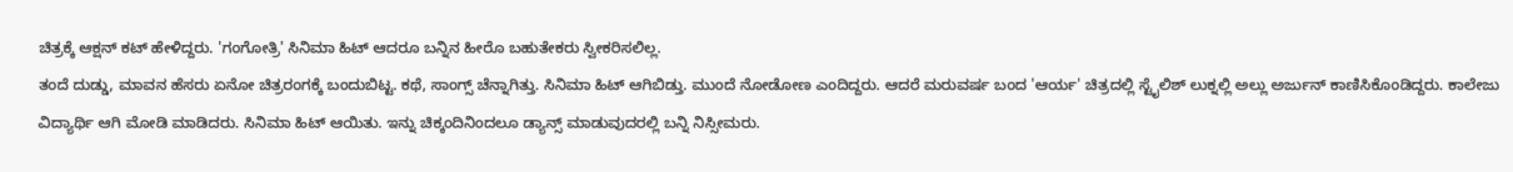ಚಿತ್ರಕ್ಕೆ ಆಕ್ಷನ್ ಕಟ್ ಹೇಳಿದ್ದರು. 'ಗಂಗೋತ್ರಿ' ಸಿನಿಮಾ ಹಿಟ್ ಆದರೂ ಬನ್ನಿನ ಹೀರೊ ಬಹುತೇಕರು ಸ್ವೀಕರಿಸಲಿಲ್ಲ.
ತಂದೆ ದುಡ್ಡು, ಮಾವನ ಹೆಸರು ಏನೋ ಚಿತ್ರರಂಗಕ್ಕೆ ಬಂದುಬಿಟ್ಟ. ಕಥೆ, ಸಾಂಗ್ಸ್ ಚೆನ್ನಾಗಿತ್ತು. ಸಿನಿಮಾ ಹಿಟ್ ಆಗಿಬಿಡ್ತು. ಮುಂದೆ ನೋಡೋಣ ಎಂದಿದ್ದರು. ಆದರೆ ಮರುವರ್ಷ ಬಂದ 'ಆರ್ಯ' ಚಿತ್ರದಲ್ಲಿ ಸ್ಟೈಲಿಶ್ ಲುಕ್ನಲ್ಲಿ ಅಲ್ಲು ಅರ್ಜುನ್ ಕಾಣಿಸಿಕೊಂಡಿದ್ದರು. ಕಾಲೇಜು ವಿದ್ಯಾರ್ಥಿ ಆಗಿ ಮೋಡಿ ಮಾಡಿದರು. ಸಿನಿಮಾ ಹಿಟ್ ಆಯಿತು. ಇನ್ನು ಚಿಕ್ಕಂದಿನಿಂದಲೂ ಡ್ಯಾನ್ಸ್ ಮಾಡುವುದರಲ್ಲಿ ಬನ್ನಿ ನಿಸ್ಸೀಮರು.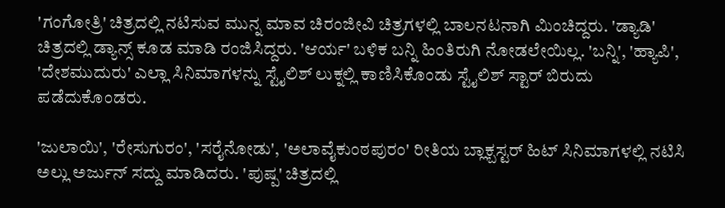'ಗಂಗೋತ್ರಿ' ಚಿತ್ರದಲ್ಲಿ ನಟಿಸುವ ಮುನ್ನ ಮಾವ ಚಿರಂಜೀವಿ ಚಿತ್ರಗಳಲ್ಲಿ ಬಾಲನಟನಾಗಿ ಮಿಂಚಿದ್ದರು. 'ಡ್ಯಾಡಿ' ಚಿತ್ರದಲ್ಲಿ ಡ್ಯಾನ್ಸ್ ಕೂಡ ಮಾಡಿ ರಂಜಿಸಿದ್ದರು. 'ಆರ್ಯ' ಬಳಿಕ ಬನ್ನಿ ಹಿಂತಿರುಗಿ ನೋಡಲೇಯಿಲ್ಲ. 'ಬನ್ನಿ', 'ಹ್ಯಾಪಿ', 'ದೇಶಮುದುರು' ಎಲ್ಲಾ ಸಿನಿಮಾಗಳನ್ನು ಸ್ಟೈಲಿಶ್ ಲುಕ್ನಲ್ಲಿ ಕಾಣಿಸಿಕೊಂಡು ಸ್ಟೈಲಿಶ್ ಸ್ಟಾರ್ ಬಿರುದು ಪಡೆದುಕೊಂಡರು.

'ಜುಲಾಯಿ', 'ರೇಸುಗುರಂ', 'ಸರೈನೋಡು', 'ಅಲಾವೈಕುಂಠಪುರಂ' ರೀತಿಯ ಬ್ಲಾಕ್ಬಸ್ಟರ್ ಹಿಟ್ ಸಿನಿಮಾಗಳಲ್ಲಿ ನಟಿಸಿ ಅಲ್ಲು ಅರ್ಜುನ್ ಸದ್ದು ಮಾಡಿದರು. 'ಪುಷ್ಪ' ಚಿತ್ರದಲ್ಲಿ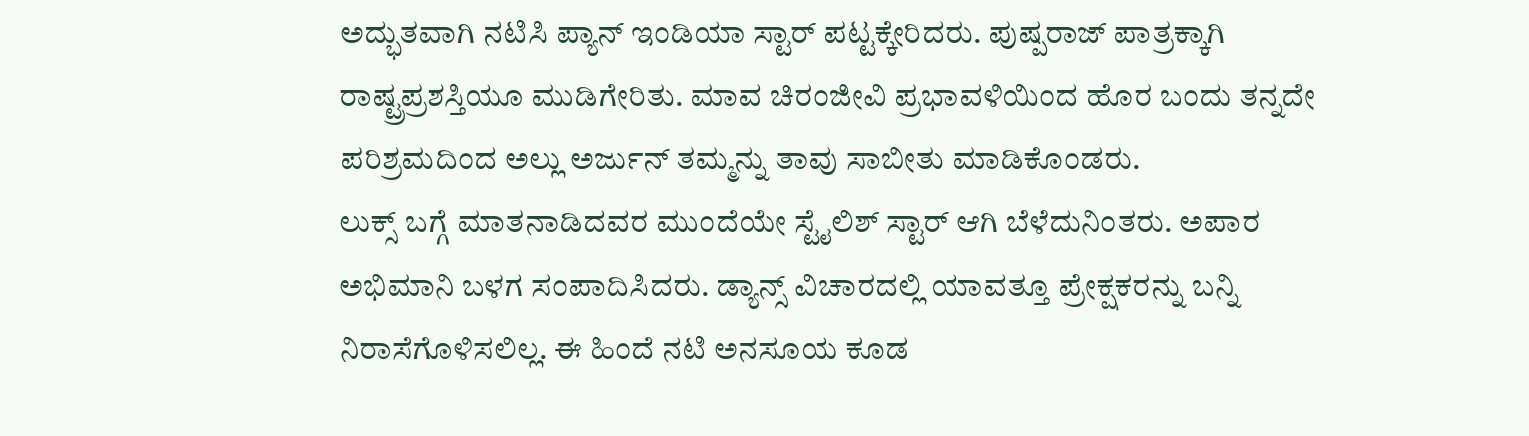ಅದ್ಭುತವಾಗಿ ನಟಿಸಿ ಪ್ಯಾನ್ ಇಂಡಿಯಾ ಸ್ಟಾರ್ ಪಟ್ಟಕ್ಕೇರಿದರು. ಪುಷ್ಪರಾಜ್ ಪಾತ್ರಕ್ಕಾಗಿ ರಾಷ್ಟ್ರಪ್ರಶಸ್ತಿಯೂ ಮುಡಿಗೇರಿತು. ಮಾವ ಚಿರಂಜೀವಿ ಪ್ರಭಾವಳಿಯಿಂದ ಹೊರ ಬಂದು ತನ್ನದೇ ಪರಿಶ್ರಮದಿಂದ ಅಲ್ಲು ಅರ್ಜುನ್ ತಮ್ಮನ್ನು ತಾವು ಸಾಬೀತು ಮಾಡಿಕೊಂಡರು.
ಲುಕ್ಸ್ ಬಗ್ಗೆ ಮಾತನಾಡಿದವರ ಮುಂದೆಯೇ ಸ್ಟೈಲಿಶ್ ಸ್ಟಾರ್ ಆಗಿ ಬೆಳೆದುನಿಂತರು. ಅಪಾರ ಅಭಿಮಾನಿ ಬಳಗ ಸಂಪಾದಿಸಿದರು. ಡ್ಯಾನ್ಸ್ ವಿಚಾರದಲ್ಲಿ ಯಾವತ್ತೂ ಪ್ರೇಕ್ಷಕರನ್ನು ಬನ್ನಿ ನಿರಾಸೆಗೊಳಿಸಲಿಲ್ಲ. ಈ ಹಿಂದೆ ನಟಿ ಅನಸೂಯ ಕೂಡ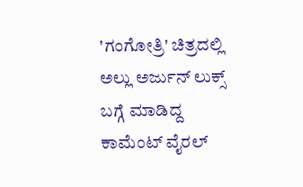'ಗಂಗೋತ್ರಿ' ಚಿತ್ರದಲ್ಲಿ ಅಲ್ಲು ಅರ್ಜುನ್ ಲುಕ್ಸ್ ಬಗ್ಗೆ ಮಾಡಿದ್ದ ಕಾಮೆಂಟ್ ವೈರಲ್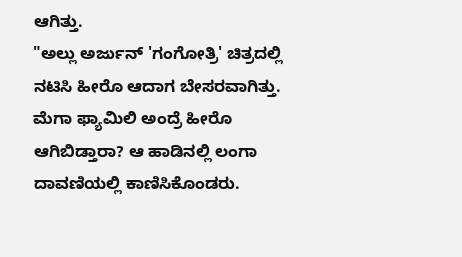ಆಗಿತ್ತು.
"ಅಲ್ಲು ಅರ್ಜುನ್ 'ಗಂಗೋತ್ರಿ' ಚಿತ್ರದಲ್ಲಿ ನಟಿಸಿ ಹೀರೊ ಆದಾಗ ಬೇಸರವಾಗಿತ್ತು. ಮೆಗಾ ಫ್ಯಾಮಿಲಿ ಅಂದ್ರೆ ಹೀರೊ ಆಗಿಬಿಡ್ತಾರಾ? ಆ ಹಾಡಿನಲ್ಲಿ ಲಂಗಾ ದಾವಣಿಯಲ್ಲಿ ಕಾಣಿಸಿಕೊಂಡರು.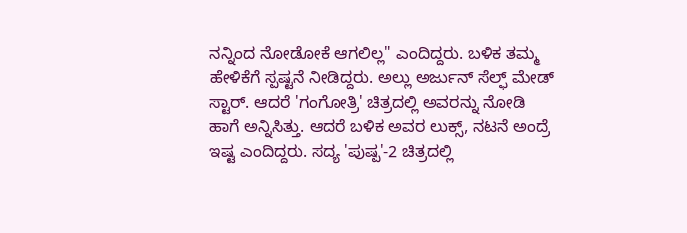ನನ್ನಿಂದ ನೋಡೋಕೆ ಆಗಲಿಲ್ಲ" ಎಂದಿದ್ದರು. ಬಳಿಕ ತಮ್ಮ ಹೇಳಿಕೆಗೆ ಸ್ಪಷ್ಟನೆ ನೀಡಿದ್ದರು. ಅಲ್ಲು ಅರ್ಜುನ್ ಸೆಲ್ಫ್ ಮೇಡ್ ಸ್ಟಾರ್. ಆದರೆ 'ಗಂಗೋತ್ರಿ' ಚಿತ್ರದಲ್ಲಿ ಅವರನ್ನು ನೋಡಿ ಹಾಗೆ ಅನ್ನಿಸಿತ್ತು. ಆದರೆ ಬಳಿಕ ಅವರ ಲುಕ್ಸ್, ನಟನೆ ಅಂದ್ರೆ ಇಷ್ಟ ಎಂದಿದ್ದರು. ಸದ್ಯ 'ಪುಷ್ಪ'-2 ಚಿತ್ರದಲ್ಲಿ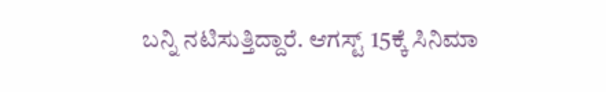ಬನ್ನಿ ನಟಿಸುತ್ತಿದ್ದಾರೆ. ಆಗಸ್ಟ್ 15ಕ್ಕೆ ಸಿನಿಮಾ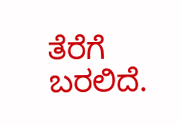ತೆರೆಗೆ ಬರಲಿದೆ.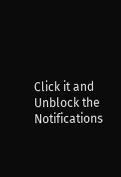Click it and Unblock the Notifications